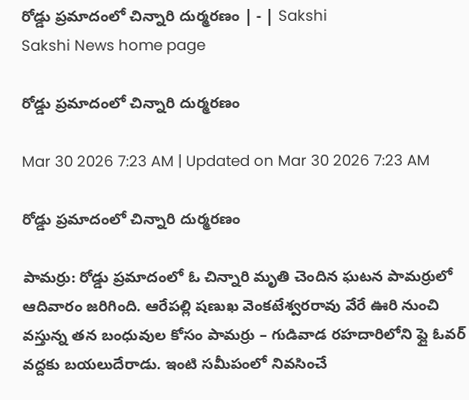రోడ్డు ప్రమాదంలో చిన్నారి దుర్మరణం | - | Sakshi
Sakshi News home page

రోడ్డు ప్రమాదంలో చిన్నారి దుర్మరణం

Mar 30 2026 7:23 AM | Updated on Mar 30 2026 7:23 AM

రోడ్డు ప్రమాదంలో చిన్నారి దుర్మరణం

పామర్రు: రోడ్డు ప్రమాదంలో ఓ చిన్నారి మృతి చెందిన ఘటన పామర్రులో ఆదివారం జరిగింది. ఆరేపల్లి షణుఖ వెంకటేశ్వరరావు వేరే ఊరి నుంచి వస్తున్న తన బంధువుల కోసం పామర్రు – గుడివాడ రహదారిలోని ఫ్లై ఓవర్‌ వద్దకు బయలుదేరాడు. ఇంటి సమీపంలో నివసించే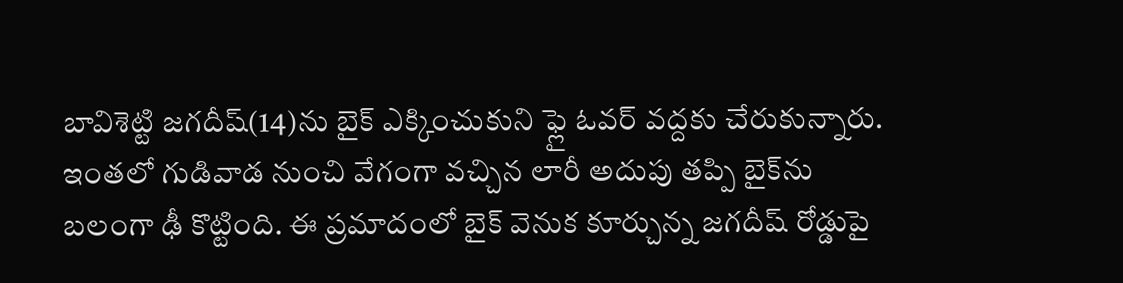బావిశెట్టి జగదీష్‌(14)ను బైక్‌ ఎక్కించుకుని ఫ్లై ఓవర్‌ వద్దకు చేరుకున్నారు. ఇంతలో గుడివాడ నుంచి వేగంగా వచ్చిన లారీ అదుపు తప్పి బైక్‌ను బలంగా ఢీ కొట్టింది. ఈ ప్రమాదంలో బైక్‌ వెనుక కూర్చున్న జగదీష్‌ రోడ్డుపై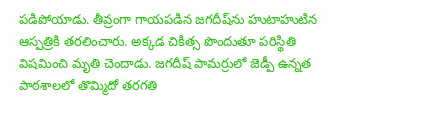పడిపోయాడు. తీవ్రంగా గాయపడిన జగదీష్‌ను హుటాహుటిన ఆస్పత్రికి తరలించారు. అక్కడ చికిత్స పొందుతూ పరిస్థితి విషమించి మృతి చెందాడు. జగదీష్‌ పామర్రులో జెడ్పీ ఉన్నత పాఠశాలలో తొమ్మిదో తరగతి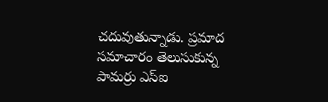చదువుతున్నాడు. ప్రమాద సమాచారం తెలుసుకున్న పామర్రు ఎస్‌ఐ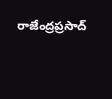రాజేంద్రప్రసాద్‌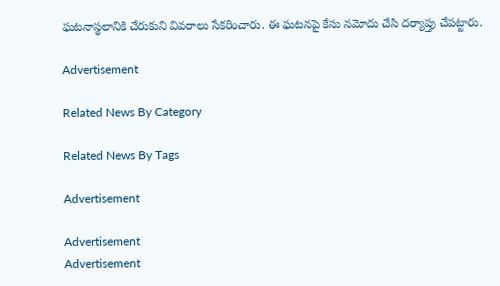ఘటనాస్థలానికి చేరుకుని వివరాలు సేకరించారు. ఈ ఘటనపై కేసు నమోదు చేసి దర్యాప్తు చేపట్టారు.

Advertisement

Related News By Category

Related News By Tags

Advertisement

Advertisement
Advertisement